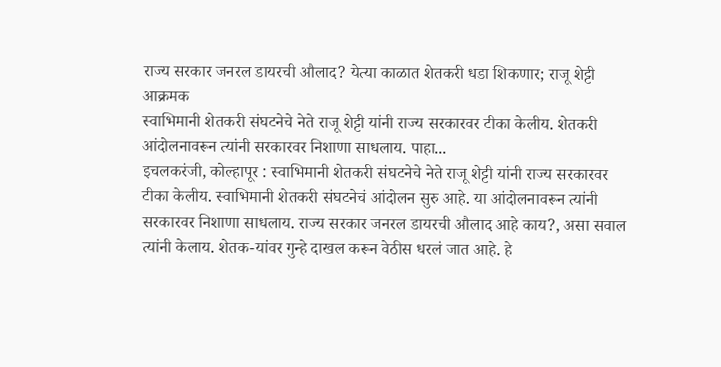राज्य सरकार जनरल डायरची औलाद? येत्या काळात शेतकरी धडा शिकणार; राजू शेट्टी आक्रमक
स्वाभिमानी शेतकरी संघटनेचे नेते राजू शेट्टी यांनी राज्य सरकारवर टीका केलीय. शेतकरी आंदोलनावरून त्यांनी सरकारवर निशाणा साधलाय. पाहा...
इचलकरंजी, कोल्हापूर : स्वाभिमानी शेतकरी संघटनेचे नेते राजू शेट्टी यांनी राज्य सरकारवर टीका केलीय. स्वाभिमानी शेतकरी संघटनेचं आंदोलन सुरु आहे. या आंदोलनावरून त्यांनी सरकारवर निशाणा साधलाय. राज्य सरकार जनरल डायरची औलाद आहे काय?, असा सवाल त्यांनी केलाय. शेतक-यांवर गुन्हे दाखल करून वेठीस धरलं जात आहे. हे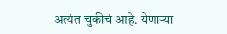अत्यंत चुकीचं आहे. येणाऱ्या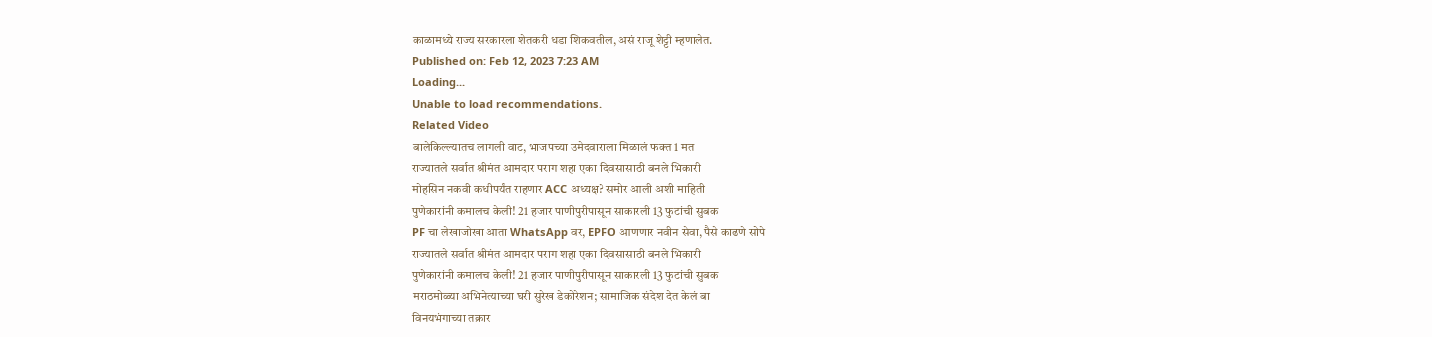काळामध्ये राज्य सरकारला शेतकरी धडा शिकवतील, असं राजू शेट्टी म्हणालेत.
Published on: Feb 12, 2023 7:23 AM
Loading...
Unable to load recommendations.
Related Video
बालेकिल्ल्यातच लागली वाट, भाजपच्या उमेदवाराला मिळालं फक्त 1 मत
राज्यातले सर्वात श्रीमंत आमदार पराग शहा एका दिवसासाठी बनले भिकारी
मोहसिन नकवी कधीपर्यंत राहणार ACC अध्यक्ष? समोर आली अशी माहिती
पुणेकारांनी कमालच केली! 21 हजार पाणीपुरीपासून साकारली 13 फुटांची सुबक
PF चा लेखाजोखा आता WhatsApp वर, EPFO आणणार नवीन सेवा, पैसे काढणे सोपे
राज्यातले सर्वात श्रीमंत आमदार पराग शहा एका दिवसासाठी बनले भिकारी
पुणेकारांनी कमालच केली! 21 हजार पाणीपुरीपासून साकारली 13 फुटांची सुबक
मराठमोळ्या अभिनेत्याच्या घरी सुरेख डेकोरेशन; सामाजिक संदेश देत केलं बा
विनयभंगाच्या तक्रार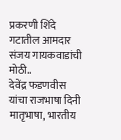प्रकरणी शिंदे गटातील आमदार संजय गायकवाडांची मोठी..
देवेंद्र फडणवीस यांचा राजभाषा दिनी मातृभाषा, भारतीय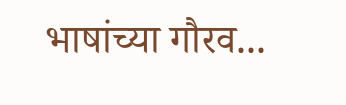भाषांच्या गौरव...